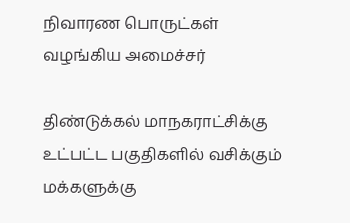நிவாரண பொருட்கள் வழங்கிய அமைச்சர்

திண்டுக்கல் மாநகராட்சிக்கு உட்பட்ட பகுதிகளில் வசிக்கும் மக்களுக்கு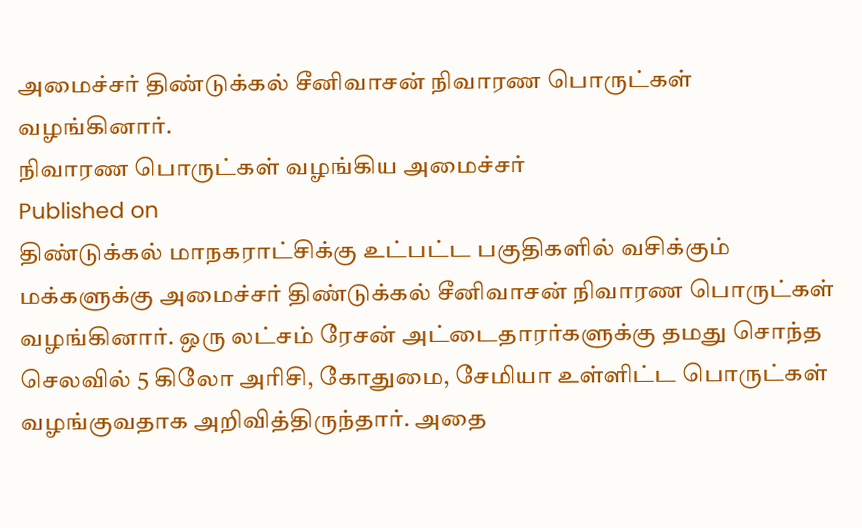அமைச்சர் திண்டுக்கல் சீனிவாசன் நிவாரண பொருட்கள் வழங்கினார்.
நிவாரண பொருட்கள் வழங்கிய அமைச்சர்
Published on
திண்டுக்கல் மாநகராட்சிக்கு உட்பட்ட பகுதிகளில் வசிக்கும் மக்களுக்கு அமைச்சர் திண்டுக்கல் சீனிவாசன் நிவாரண பொருட்கள் வழங்கினார். ஒரு லட்சம் ரேசன் அட்டைதாரர்களுக்கு தமது சொந்த செலவில் 5 கிலோ அரிசி, கோதுமை, சேமியா உள்ளிட்ட பொருட்கள் வழங்குவதாக அறிவித்திருந்தார். அதை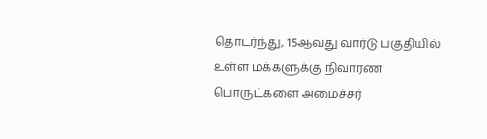தொடர்ந்து, 15ஆவது வார்டு பகுதியில் உள்ள மக்களுக்கு நிவாரண பொருட்களை அமைச்சர்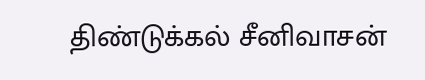திண்டுக்கல் சீனிவாசன்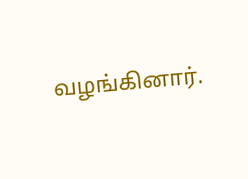வழங்கினார்.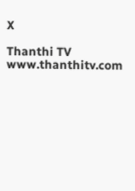X

Thanthi TV
www.thanthitv.com